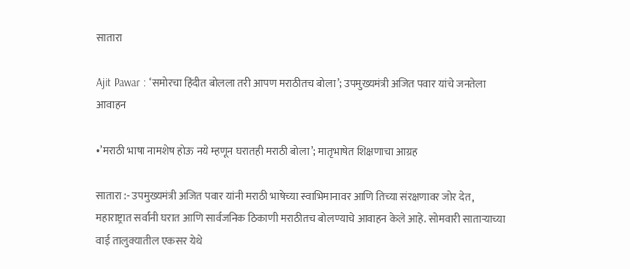सातारा

Ajit Pawar : ‘समोरचा हिंदीत बोलला तरी आपण मराठीतच बोला’; उपमुख्यमंत्री अजित पवार यांचे जनतेला आवाहन

•’मराठी भाषा नामशेष होऊ नये म्हणून घरातही मराठी बोला’; मातृभाषेत शिक्षणाचा आग्रह

सातारा :- उपमुख्यमंत्री अजित पवार यांनी मराठी भाषेच्या स्वाभिमानावर आणि तिच्या संरक्षणावर जोर देत, महाराष्ट्रात सर्वांनी घरात आणि सार्वजनिक ठिकाणी मराठीतच बोलण्याचे आवाहन केले आहे. सोमवारी साताऱ्याच्या वाई तालुक्यातील एकसर येथे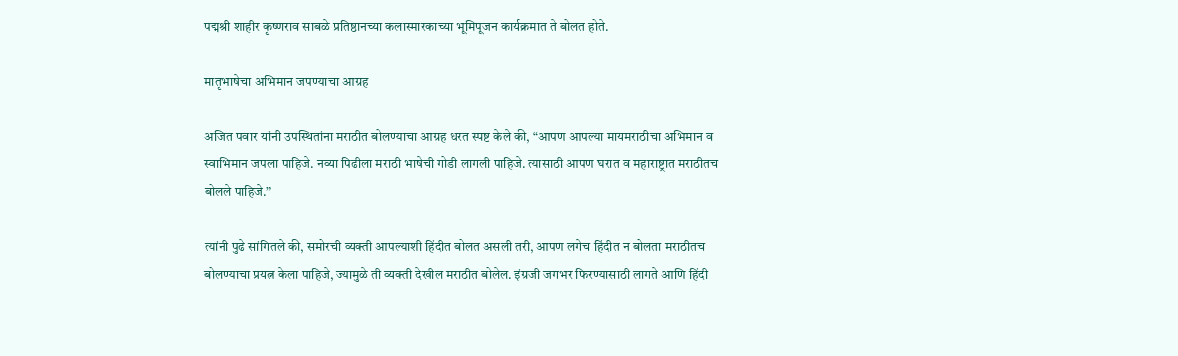पद्मश्री शाहीर कृष्णराव साबळे प्रतिष्ठानच्या कलास्मारकाच्या भूमिपूजन कार्यक्रमात ते बोलत होते.

मातृभाषेचा अभिमान जपण्याचा आग्रह

अजित पवार यांनी उपस्थितांना मराठीत बोलण्याचा आग्रह धरत स्पष्ट केले की, “आपण आपल्या मायमराठीचा अभिमान व स्वाभिमान जपला पाहिजे. नव्या पिढीला मराठी भाषेची गोडी लागली पाहिजे. त्यासाठी आपण घरात व महाराष्ट्रात मराठीतच बोलले पाहिजे.”

त्यांनी पुढे सांगितले की, समोरची व्यक्ती आपल्याशी हिंदीत बोलत असली तरी, आपण लगेच हिंदीत न बोलता मराठीतच बोलण्याचा प्रयत्न केला पाहिजे, ज्यामुळे ती व्यक्ती देखील मराठीत बोलेल. इंग्रजी जगभर फिरण्यासाठी लागते आणि हिंदी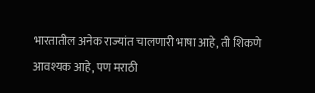भारतातील अनेक राज्यांत चालणारी भाषा आहे, ती शिकणे आवश्यक आहे, पण मराठी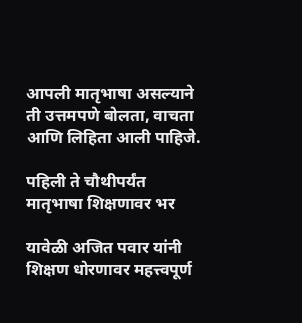आपली मातृभाषा असल्याने ती उत्तमपणे बोलता, वाचता आणि लिहिता आली पाहिजे.

पहिली ते चौथीपर्यंत मातृभाषा शिक्षणावर भर

यावेळी अजित पवार यांनी शिक्षण धोरणावर महत्त्वपूर्ण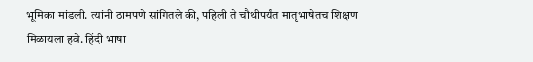भूमिका मांडली. त्यांनी ठामपणे सांगितले की, पहिली ते चौथीपर्यंत मातृभाषेतच शिक्षण मिळायला हवे. हिंदी भाषा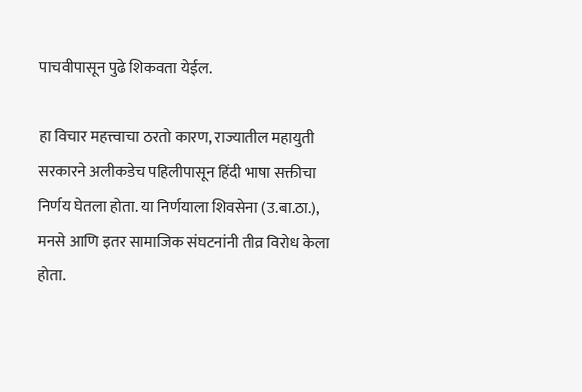पाचवीपासून पुढे शिकवता येईल.

हा विचार महत्त्वाचा ठरतो कारण, राज्यातील महायुती सरकारने अलीकडेच पहिलीपासून हिंदी भाषा सक्तीचा निर्णय घेतला होता. या निर्णयाला शिवसेना (उ.बा.ठा.), मनसे आणि इतर सामाजिक संघटनांनी तीव्र विरोध केला होता.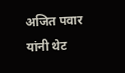अजित पवार यांनी थेट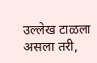उल्लेख टाळला असला तरी,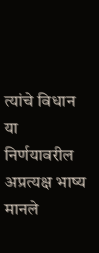त्यांचे विधान या निर्णयावरील अप्रत्यक्ष भाष्य मानले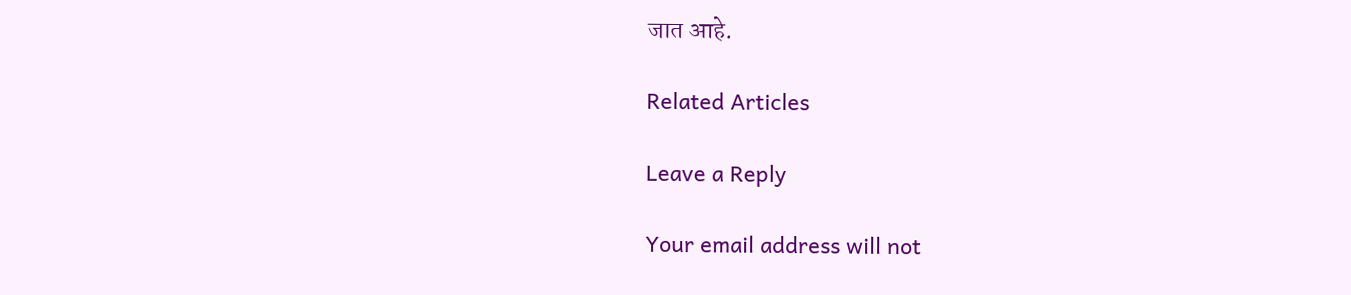जात आहे.

Related Articles

Leave a Reply

Your email address will not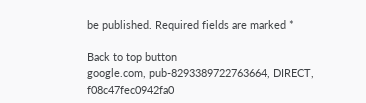be published. Required fields are marked *

Back to top button
google.com, pub-8293389722763664, DIRECT, f08c47fec0942fa0